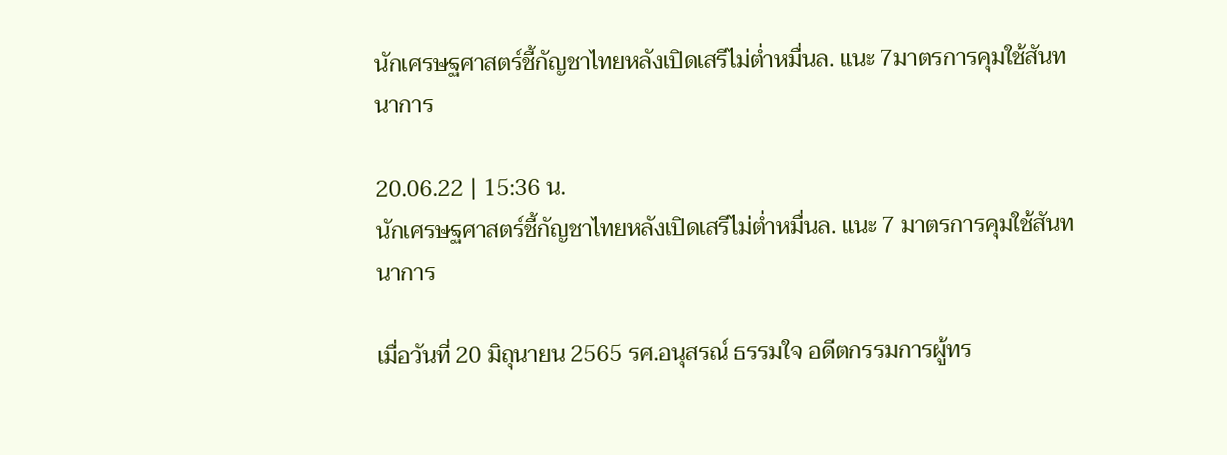นักเศรษฐศาสตร์ชี้กัญชาไทยหลังเปิดเสรีไม่ต่ำหมื่นล. แนะ 7มาตรการคุมใช้สันทนาการ

20.06.22 | 15:36 น.
นักเศรษฐศาสตร์ชี้กัญชาไทยหลังเปิดเสรีไม่ต่ำหมื่นล. แนะ 7 มาตรการคุมใช้สันทนาการ

เมื่อวันที่ 20 มิถุนายน 2565 รศ.อนุสรณ์ ธรรมใจ อดีตกรรมการผู้ทร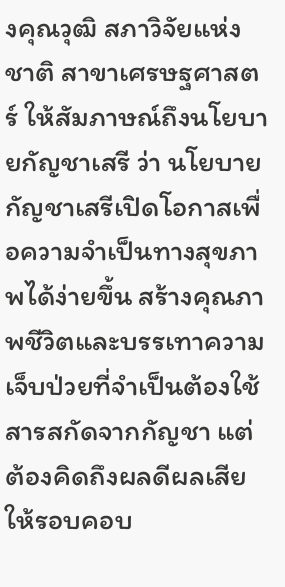งคุณวุฒิ สภาวิจัยแห่งชาติ สาขาเศรษฐศาสตร์ ให้สัมภาษณ์ถึงนโยบายกัญชาเสรี ว่า นโยบายกัญชาเสรีเปิดโอกาสเพื่อความจำเป็นทางสุขภาพได้ง่ายขึ้น สร้างคุณภาพชีวิตและบรรเทาความเจ็บป่วยที่จำเป็นต้องใช้สารสกัดจากกัญชา แต่ต้องคิดถึงผลดีผลเสียให้รอบคอบ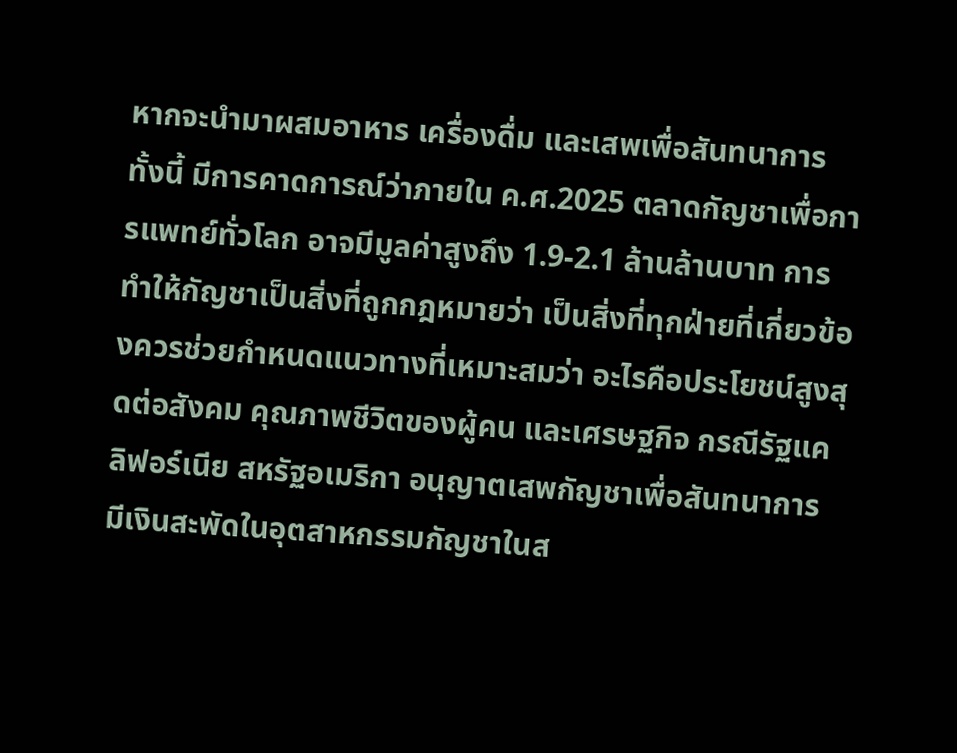หากจะนำมาผสมอาหาร เครื่องดื่ม และเสพเพื่อสันทนาการ ทั้งนี้ มีการคาดการณ์ว่าภายใน ค.ศ.2025 ตลาดกัญชาเพื่อการแพทย์ทั่วโลก อาจมีมูลค่าสูงถึง 1.9-2.1 ล้านล้านบาท การทำให้กัญชาเป็นสิ่งที่ถูกกฎหมายว่า เป็นสิ่งที่ทุกฝ่ายที่เกี่ยวข้องควรช่วยกำหนดแนวทางที่เหมาะสมว่า อะไรคือประโยชน์สูงสุดต่อสังคม คุณภาพชีวิตของผู้คน และเศรษฐกิจ กรณีรัฐแคลิฟอร์เนีย สหรัฐอเมริกา อนุญาตเสพกัญชาเพื่อสันทนาการ มีเงินสะพัดในอุตสาหกรรมกัญชาในส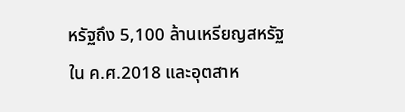หรัฐถึง 5,100 ล้านเหรียญสหรัฐ ใน ค.ศ.2018 และอุตสาห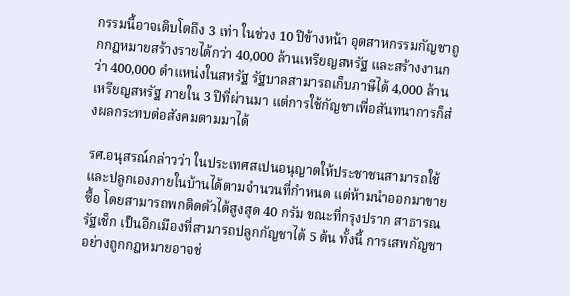กรรมนี้อาจเติบโตถึง 3 เท่า ในช่วง 10 ปีข้างหน้า อุตสาหกรรมกัญชาถูกกฎหมายสร้างรายได้กว่า 40,000 ล้านเหรียญสหรัฐ และสร้างงานกว่า 400,000 ตำแหน่งในสหรัฐ รัฐบาลสามารถเก็บภาษีได้ 4,000 ล้านเหรียญสหรัฐ ภายใน 3 ปีที่ผ่านมา แต่การใช้กัญชาเพื่อสันทนาการก็ส่งผลกระทบต่อสังคมตามมาได้

รศ.อนุสรณ์กล่าวว่า ในประเทศสเปนอนุญาตให้ประชาชนสามารถใช้และปลูกเองภายในบ้านได้ตามจำนวนที่กำหนด แต่ห้ามนำออกมาขายซื้อ โดยสามารถพกติดตัวได้สูงสุด 40 กรัม ขณะที่กรุงปราก สาธารณรัฐเช็ก เป็นอีกเมืองที่สามารถปลูกกัญชาได้ 5 ต้น ทั้งนี้ การเสพกัญชาอย่างถูกกฎหมายอาจช่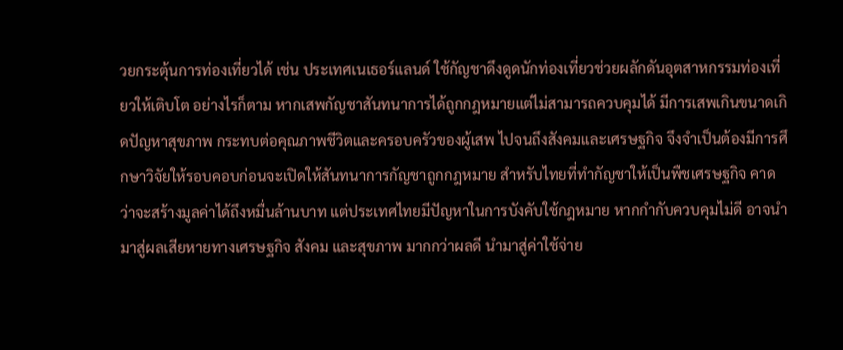วยกระตุ้นการท่องเที่ยวได้ เช่น ประเทศเนเธอร์แลนด์ ใช้กัญชาดึงดูดนักท่องเที่ยวช่วยผลักดันอุตสาหกรรมท่องเที่ยวให้เติบโต อย่างไรก็ตาม หากเสพกัญชาสันทนาการได้ถูกกฎหมายแต่ไม่สามารถควบคุมได้ มีการเสพเกินขนาดเกิดปัญหาสุขภาพ กระทบต่อคุณภาพชีวิตและครอบครัวของผู้เสพ ไปจนถึงสังคมและเศรษฐกิจ จึงจำเป็นต้องมีการศึกษาวิจัยให้รอบคอบก่อนจะเปิดให้สันทนาการกัญชาถูกกฎหมาย สำหรับไทยที่ทำกัญชาให้เป็นพืชเศรษฐกิจ คาดว่าจะสร้างมูลค่าได้ถึงหมื่นล้านบาท แต่ประเทศไทยมีปัญหาในการบังคับใช้กฎหมาย หากกำกับควบคุมไม่ดี อาจนำมาสู่ผลเสียหายทางเศรษฐกิจ สังคม และสุขภาพ มากกว่าผลดี นำมาสู่ค่าใช้จ่าย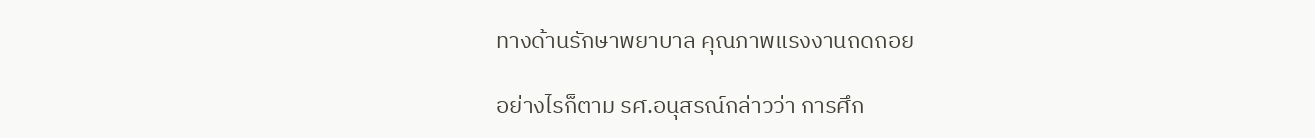ทางด้านรักษาพยาบาล คุณภาพแรงงานถดถอย

อย่างไรก็ตาม รศ.อนุสรณ์กล่าวว่า การศึก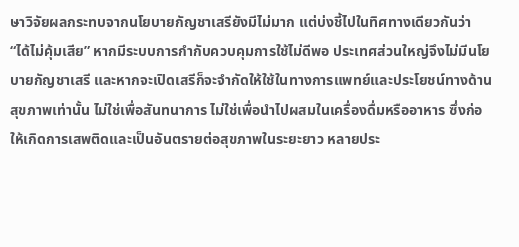ษาวิจัยผลกระทบจากนโยบายกัญชาเสรียังมีไม่มาก แต่บ่งชี้ไปในทิศทางเดียวกันว่า “ได้ไม่คุ้มเสีย” หากมีระบบการกำกับควบคุมการใช้ไม่ดีพอ ประเทศส่วนใหญ่จึงไม่มีนโยบายกัญชาเสรี และหากจะเปิดเสรีก็จะจำกัดให้ใช้ในทางการแพทย์และประโยชน์ทางด้านสุขภาพเท่านั้น ไม่ใช่เพื่อสันทนาการ ไม่ใช่เพื่อนำไปผสมในเครื่องดื่มหรืออาหาร ซึ่งก่อให้เกิดการเสพติดและเป็นอันตรายต่อสุขภาพในระยะยาว หลายประ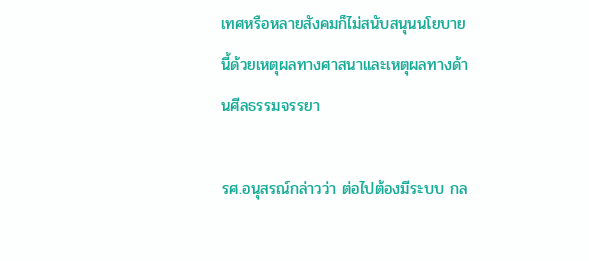เทศหรือหลายสังคมก็ไม่สนับสนุนนโยบายนี้ด้วยเหตุผลทางศาสนาและเหตุผลทางด้านศีลธรรมจรรยา

รศ.อนุสรณ์กล่าวว่า ต่อไปต้องมีระบบ กล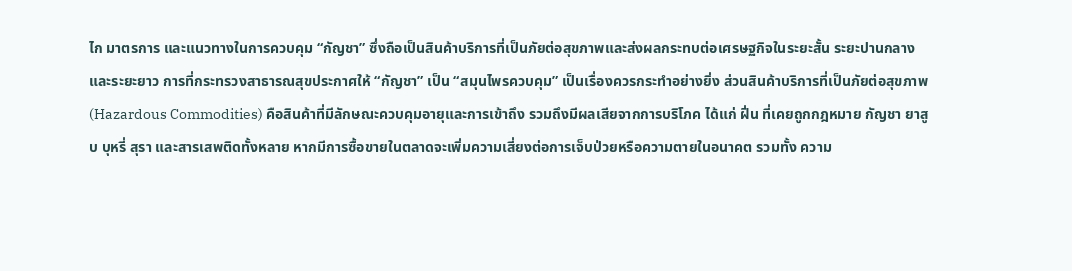ไก มาตรการ และแนวทางในการควบคุม “กัญชา” ซึ่งถือเป็นสินค้าบริการที่เป็นภัยต่อสุขภาพและส่งผลกระทบต่อเศรษฐกิจในระยะสั้น ระยะปานกลางและระยะยาว การที่กระทรวงสาธารณสุขประกาศให้ “กัญชา” เป็น “สมุนไพรควบคุม” เป็นเรื่องควรกระทำอย่างยิ่ง ส่วนสินค้าบริการที่เป็นภัยต่อสุขภาพ (Hazardous Commodities) คือสินค้าที่มีลักษณะควบคุมอายุและการเข้าถึง รวมถึงมีผลเสียจากการบริโภค ได้แก่ ฝิ่น ที่เคยถูกกฎหมาย กัญชา ยาสูบ บุหรี่ สุรา และสารเสพติดทั้งหลาย หากมีการซื้อขายในตลาดจะเพิ่มความเสี่ยงต่อการเจ็บป่วยหรือความตายในอนาคต รวมทั้ง ความ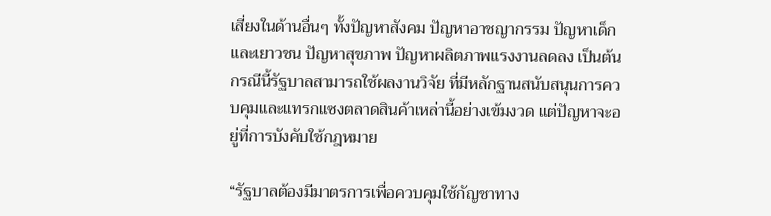เสี่ยงในด้านอื่นๆ ทั้งปัญหาสังคม ปัญหาอาชญากรรม ปัญหาเด็กและเยาวชน ปัญหาสุขภาพ ปัญหาผลิตภาพแรงงานลดลง เป็นต้น กรณีนี้รัฐบาลสามารถใช้ผลงานวิจัย ที่มีหลักฐานสนับสนุนการควบคุมและแทรกแซงตลาดสินค้าเหล่านี้อย่างเข้มงวด แต่ปัญหาจะอยู่ที่การบังคับใช้กฎหมาย

“รัฐบาลต้องมีมาตรการเพื่อควบคุมใช้กัญชาทาง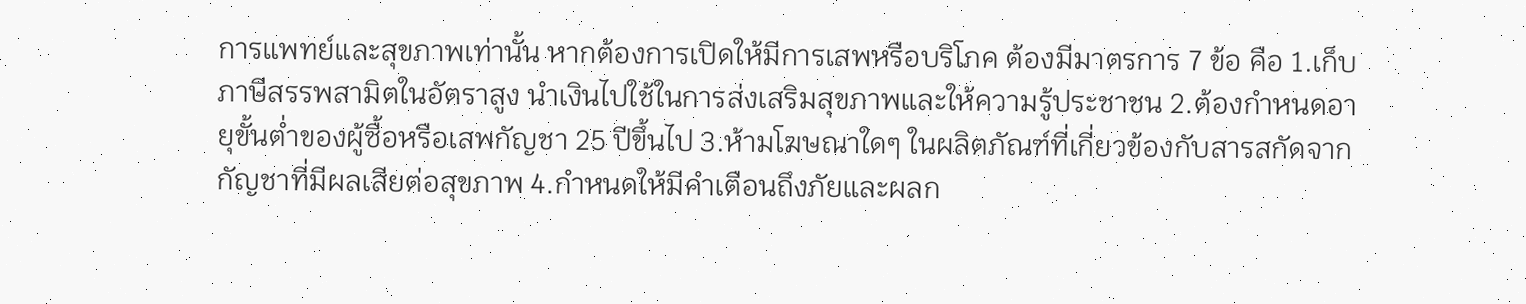การแพทย์และสุขภาพเท่านั้น หากต้องการเปิดให้มีการเสพหรือบริโภค ต้องมีมาตรการ 7 ข้อ คือ 1.เก็บภาษีสรรพสามิตในอัตราสูง นำเงินไปใช้ในการส่งเสริมสุขภาพและให้ความรู้ประชาชน 2.ต้องกำหนดอายุขั้นต่ำของผู้ซื้อหรือเสพกัญชา 25 ปีขึ้นไป 3.ห้ามโฆษณาใดๆ ในผลิตภัณฑ์ที่เกี่ยวข้องกับสารสกัดจากกัญชาที่มีผลเสียต่อสุขภาพ 4.กำหนดให้มีคำเตือนถึงภัยและผลก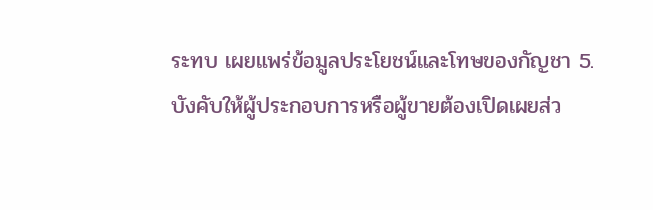ระทบ เผยแพร่ข้อมูลประโยชน์และโทษของกัญชา 5.บังคับให้ผู้ประกอบการหรือผู้ขายต้องเปิดเผยส่ว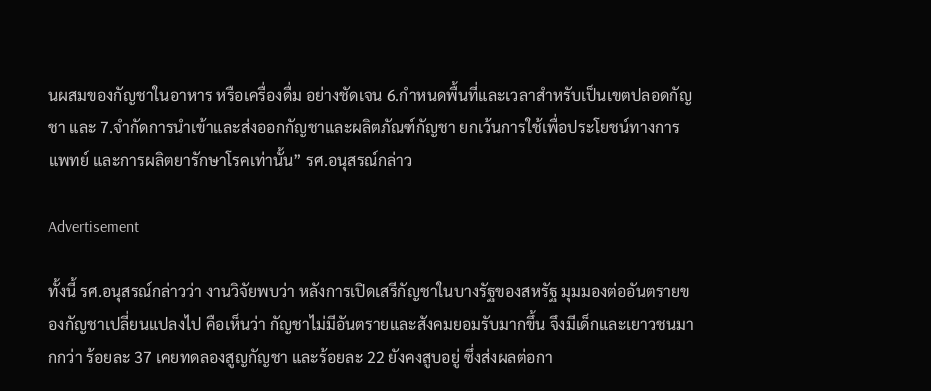นผสมของกัญชาในอาหาร หรือเครื่องดื่ม อย่างชัดเจน 6.กำหนดพื้นที่และเวลาสำหรับเป็นเขตปลอดกัญชา และ 7.จำกัดการนำเข้าและส่งออกกัญชาและผลิตภัณฑ์กัญชา ยกเว้นการใช้เพื่อประโยชน์ทางการแพทย์ และการผลิตยารักษาโรคเท่านั้น” รศ.อนุสรณ์กล่าว

Advertisement

ทั้งนี้ รศ.อนุสรณ์กล่าวว่า งานวิจัยพบว่า หลังการเปิดเสรีกัญชาในบางรัฐของสหรัฐ มุมมองต่ออันตรายของกัญชาเปลี่ยนแปลงไป คือเห็นว่า กัญชาไม่มีอันตรายและสังคมยอมรับมากขึ้น จึงมีเด็กและเยาวชนมากกว่า ร้อยละ 37 เคยทดลองสูญกัญชา และร้อยละ 22 ยังคงสูบอยู่ ซึ่งส่งผลต่อกา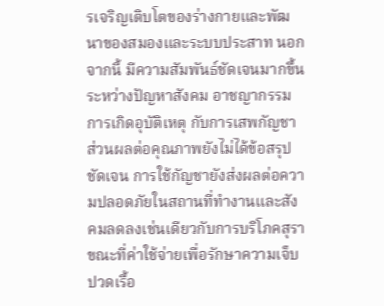รเจริญเติบโตของร่างกายและพัฒนาของสมองและระบบประสาท นอกจากนี้ มีความสัมพันธ์ชัดเจนมากขึ้นระหว่างปัญหาสังคม อาชญากรรม การเกิดอุบัติเหตุ กับการเสพกัญชา ส่วนผลต่อคุณภาพยังไม่ได้ข้อสรุปชัดเจน การใช้กัญชายังส่งผลต่อความปลอดภัยในสถานที่ทำงานและสังคมลดลงเช่นเดียวกับการบริโภคสุรา ขณะที่ค่าใช้จ่ายเพื่อรักษาความเจ็บปวดเรื้อ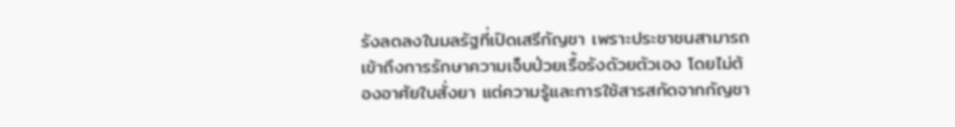รังลดลงในมลรัฐที่เปิดเสรีกัญชา เพราะประชาชนสามารถเข้าถึงการรักษาความเจ็บป่วยเรื้อรังดัวยตัวเอง โดยไม่ต้องอาศัยใบสั่งยา แต่ความรู้และการใช้สารสกัดจากกัญชา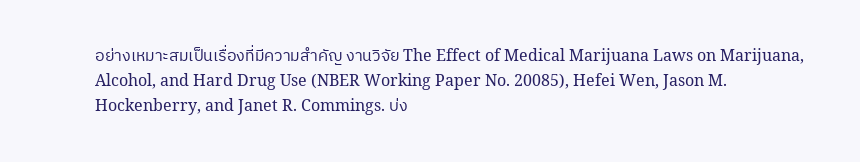อย่างเหมาะสมเป็นเรื่องที่มีความสำคัญ งานวิจัย The Effect of Medical Marijuana Laws on Marijuana, Alcohol, and Hard Drug Use (NBER Working Paper No. 20085), Hefei Wen, Jason M. Hockenberry, and Janet R. Commings. บ่ง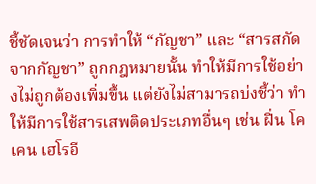ชี้ชัดเจนว่า การทำให้ “กัญชา” และ “สารสกัดจากกัญชา” ถูกกฎหมายนั้น ทำให้มีการใช้อย่างไม่ถูกต้องเพิ่มขึ้น แต่ยังไม่สามารถบ่งชี้ว่า ทำให้มีการใช้สารเสพติดประเภทอื่นๆ เช่น ฝิ่น โคเคน เฮโรอี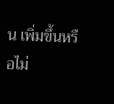น เพิ่มขึ้นหรือไม่